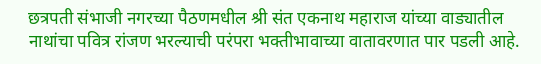छत्रपती संभाजी नगरच्या पैठणमधील श्री संत एकनाथ महाराज यांच्या वाड्यातील नाथांचा पवित्र रांजण भरल्याची परंपरा भक्तीभावाच्या वातावरणात पार पडली आहे.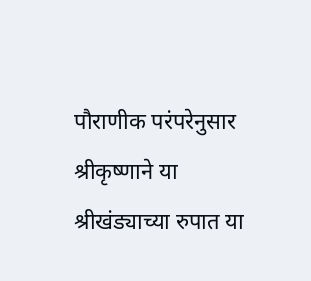पौराणीक परंपरेनुसार श्रीकृष्णाने या श्रीखंड्याच्या रुपात या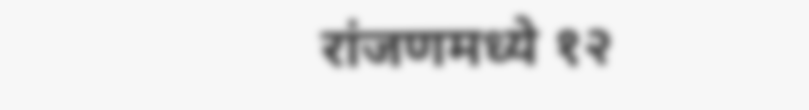रांजणमध्ये १२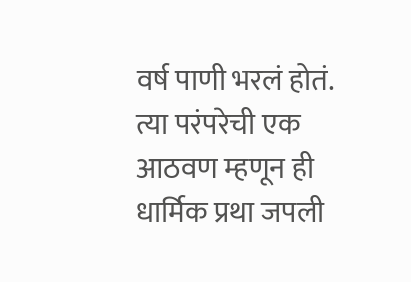वर्ष पाणी भरलं होतं. त्या परंपरेची एक आठवण म्हणून ही धार्मिक प्रथा जपली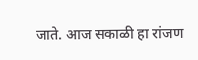जाते. आज सकाळी हा रांजण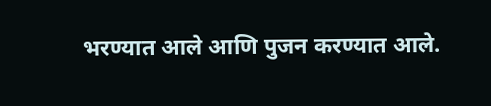भरण्यात आले आणि पुजन करण्यात आले.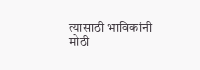त्यासाठी भाविकांनी मोठी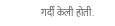गर्दी केली होती.